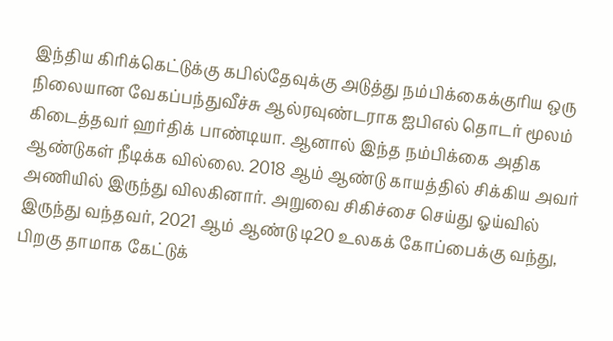இந்திய கிரிக்கெட்டுக்கு கபில்தேவுக்கு அடுத்து நம்பிக்கைக்குரிய ஒரு நிலையான வேகப்பந்துவீச்சு ஆல்ரவுண்டராக ஐபிஎல் தொடர் மூலம் கிடைத்தவர் ஹர்திக் பாண்டியா. ஆனால் இந்த நம்பிக்கை அதிக ஆண்டுகள் நீடிக்க வில்லை. 2018 ஆம் ஆண்டு காயத்தில் சிக்கிய அவர் அணியில் இருந்து விலகினார். அறுவை சிகிச்சை செய்து ஓய்வில் இருந்து வந்தவர், 2021 ஆம் ஆண்டு டி20 உலகக் கோப்பைக்கு வந்து, பிறகு தாமாக கேட்டுக்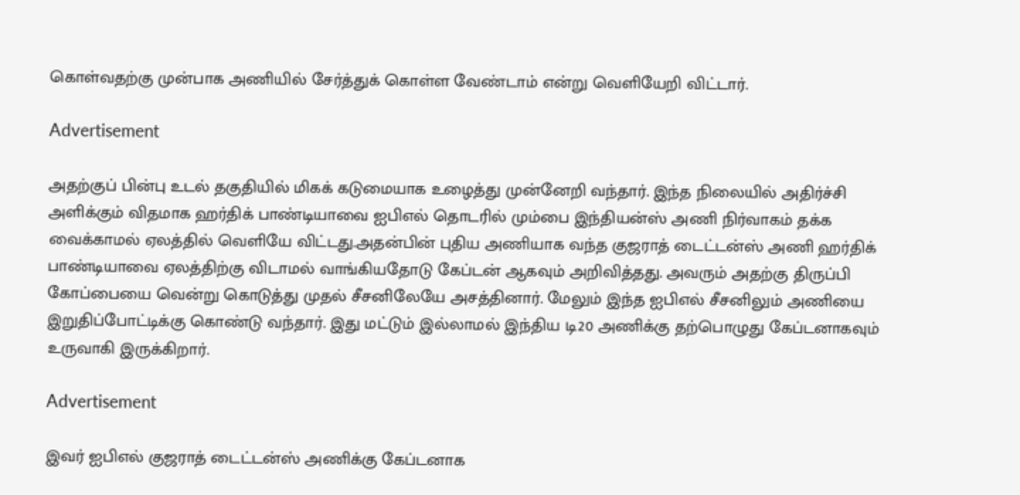கொள்வதற்கு முன்பாக அணியில் சேர்த்துக் கொள்ள வேண்டாம் என்று வெளியேறி விட்டார்.

Advertisement

அதற்குப் பின்பு உடல் தகுதியில் மிகக் கடுமையாக உழைத்து முன்னேறி வந்தார். இந்த நிலையில் அதிர்ச்சி அளிக்கும் விதமாக ஹர்திக் பாண்டியாவை ஐபிஎல் தொடரில் மும்பை இந்தியன்ஸ் அணி நிர்வாகம் தக்க வைக்காமல் ஏலத்தில் வெளியே விட்டது.அதன்பின் புதிய அணியாக வந்த குஜராத் டைட்டன்ஸ் அணி ஹர்திக் பாண்டியாவை ஏலத்திற்கு விடாமல் வாங்கியதோடு கேப்டன் ஆகவும் அறிவித்தது. அவரும் அதற்கு திருப்பி கோப்பையை வென்று கொடுத்து முதல் சீசனிலேயே அசத்தினார். மேலும் இந்த ஐபிஎல் சீசனிலும் அணியை இறுதிப்போட்டிக்கு கொண்டு வந்தார். இது மட்டும் இல்லாமல் இந்திய டி20 அணிக்கு தற்பொழுது கேப்டனாகவும் உருவாகி இருக்கிறார்.

Advertisement

இவர் ஐபிஎல் குஜராத் டைட்டன்ஸ் அணிக்கு கேப்டனாக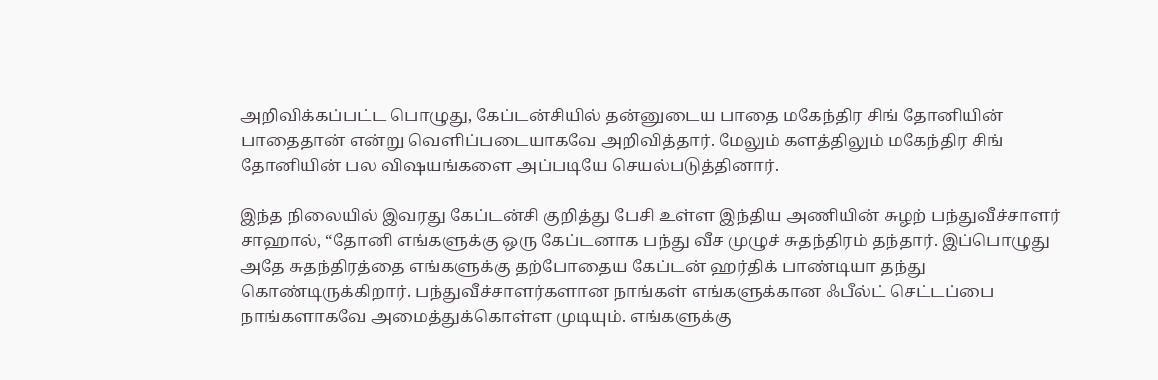அறிவிக்கப்பட்ட பொழுது, கேப்டன்சியில் தன்னுடைய பாதை மகேந்திர சிங் தோனியின் பாதைதான் என்று வெளிப்படையாகவே அறிவித்தார். மேலும் களத்திலும் மகேந்திர சிங் தோனியின் பல விஷயங்களை அப்படியே செயல்படுத்தினார்.

இந்த நிலையில் இவரது கேப்டன்சி குறித்து பேசி உள்ள இந்திய அணியின் சுழற் பந்துவீச்சாளர் சாஹால், “தோனி எங்களுக்கு ஒரு கேப்டனாக பந்து வீச முழுச் சுதந்திரம் தந்தார். இப்பொழுது அதே சுதந்திரத்தை எங்களுக்கு தற்போதைய கேப்டன் ஹர்திக் பாண்டியா தந்து கொண்டிருக்கிறார். பந்துவீச்சாளர்களான நாங்கள் எங்களுக்கான ஃபீல்ட் செட்டப்பை நாங்களாகவே அமைத்துக்கொள்ள முடியும். எங்களுக்கு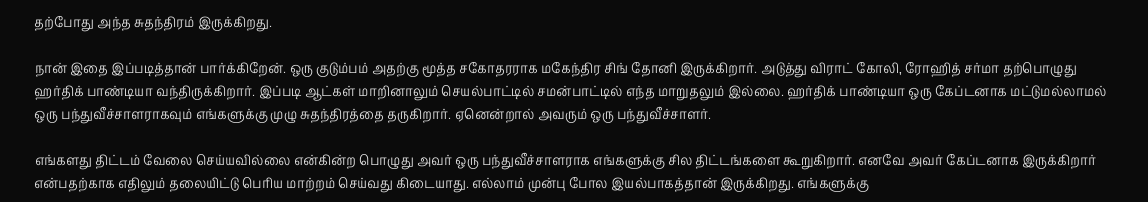தற்போது அந்த சுதந்திரம் இருக்கிறது.

நான் இதை இப்படித்தான் பார்க்கிறேன். ஒரு குடும்பம் அதற்கு மூத்த சகோதரராக மகேந்திர சிங் தோனி இருக்கிறார். அடுத்து விராட் கோலி, ரோஹித் சர்மா தற்பொழுது ஹர்திக் பாண்டியா வந்திருக்கிறார். இப்படி ஆட்கள் மாறினாலும் செயல்பாட்டில் சமன்பாட்டில் எந்த மாறுதலும் இல்லை. ஹர்திக் பாண்டியா ஒரு கேப்டனாக மட்டுமல்லாமல் ஒரு பந்துவீச்சாளராகவும் எங்களுக்கு முழு சுதந்திரத்தை தருகிறார். ஏனென்றால் அவரும் ஒரு பந்துவீச்சாளர்.

எங்களது திட்டம் வேலை செய்யவில்லை என்கின்ற பொழுது அவர் ஒரு பந்துவீச்சாளராக எங்களுக்கு சில திட்டங்களை கூறுகிறார். எனவே அவர் கேப்டனாக இருக்கிறார் என்பதற்காக எதிலும் தலையிட்டு பெரிய மாற்றம் செய்வது கிடையாது. எல்லாம் முன்பு போல இயல்பாகத்தான் இருக்கிறது. எங்களுக்கு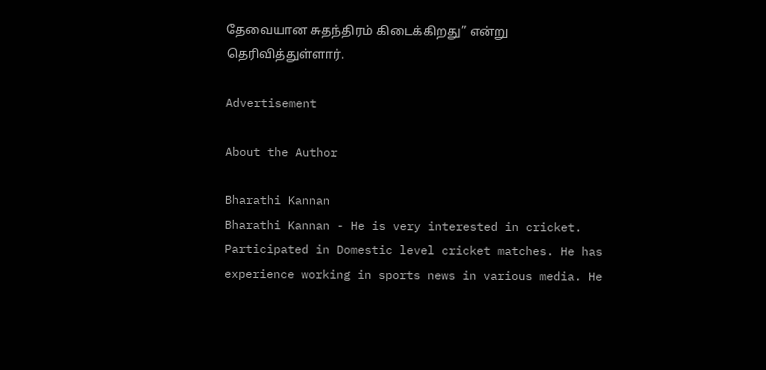தேவையான சுதந்திரம் கிடைக்கிறது” என்று தெரிவித்துள்ளார்.

Advertisement

About the Author

Bharathi Kannan
Bharathi Kannan - He is very interested in cricket. Participated in Domestic level cricket matches. He has experience working in sports news in various media. He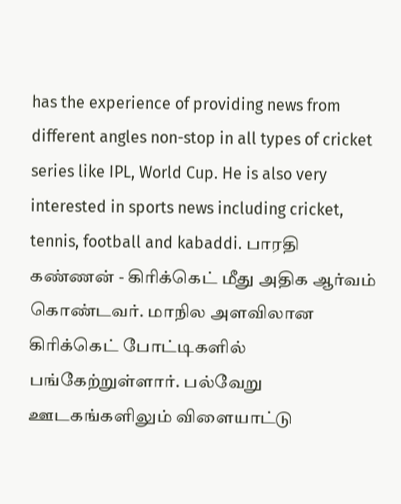has the experience of providing news from different angles non-stop in all types of cricket series like IPL, World Cup. He is also very interested in sports news including cricket, tennis, football and kabaddi. பாரதி கண்ணன் - கிரிக்கெட் மீது அதிக ஆர்வம் கொண்டவர். மாநில அளவிலான கிரிக்கெட் போட்டிகளில் பங்கேற்றுள்ளார். பல்வேறு ஊடகங்களிலும் விளையாட்டு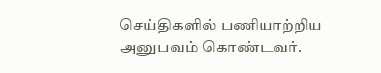செய்திகளில் பணியாற்றிய அனுபவம் கொண்டவர்.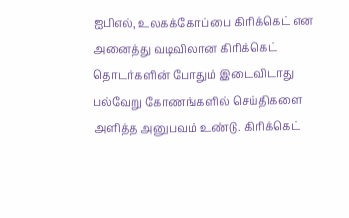ஐபிஎல், உலகக்கோப்பை கிரிக்கெட் என அனைத்து வடிவிலான கிரிக்கெட் தொடர்களின் போதும் இடைவிடாது பல்வேறு கோணங்களில் செய்திகளை அளித்த அனுபவம் உண்டு. கிரிக்கெட்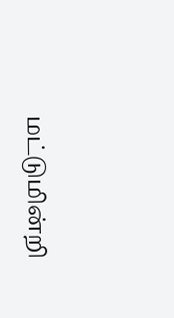மட்டுமின்றி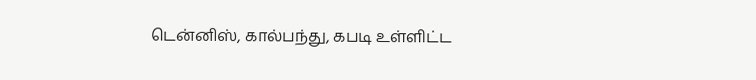டென்னிஸ், கால்பந்து, கபடி உள்ளிட்ட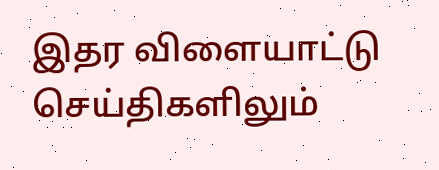இதர விளையாட்டு செய்திகளிலும்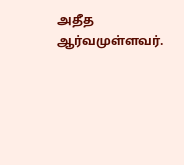அதீத ஆர்வமுள்ளவர்.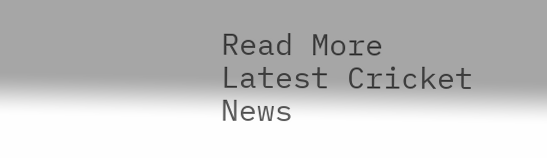Read More
Latest Cricket News